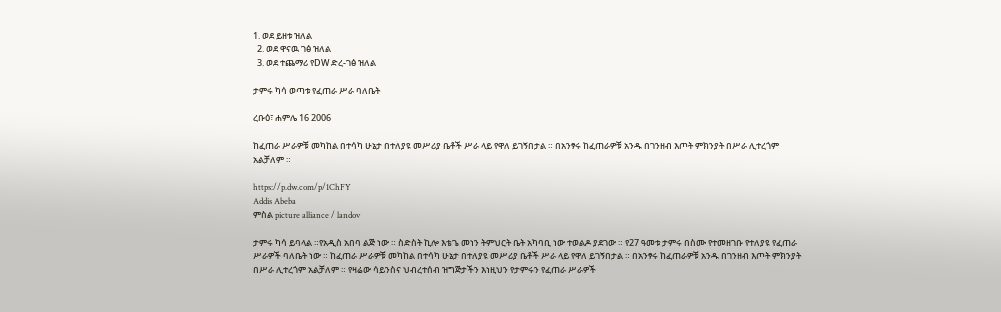1. ወደ ይዘቱ ዝለል
  2. ወደ ዋናዉ ገፅ ዝለል
  3. ወደ ተጨማሪ የDW ድረ-ገፅ ዝለል

ታምሩ ካሳ ወጣቱ የፈጠራ ሥራ ባለቤት

ረቡዕ፣ ሐምሌ 16 2006

ከፈጠራ ሥራዎቹ መካከል በተሳካ ሁኔታ በተለያዩ መሥሪያ ቤቶች ሥራ ላይ የዋለ ይገኝበታል ። በአንፃሩ ከፈጠራዎቹ አንዱ በገንዘብ እጦት ምክንያት በሥራ ሊተረጎም አልቻለም ።

https://p.dw.com/p/1ChFY
Addis Abeba
ምስል picture alliance / landov

ታምሩ ካሳ ይባላል ።የአዲስ አበባ ልጅ ነው ። ስድስት ኪሎ እቴጌ መነን ትምህርት ቤት አካባቢ ነው ተወልዶ ያደገው ። የ27 ዓመቱ ታምሩ በስሙ የተመዘገቡ የተለያዩ የፈጠራ ሥራዎች ባለቤት ነው ። ከፈጠራ ሥራዎቹ መካከል በተሳካ ሁኔታ በተለያዩ መሥሪያ ቤቶች ሥራ ላይ የዋለ ይገኝበታል ። በአንፃሩ ከፈጠራዎቹ አንዱ በገንዘብ እጦት ምክንያት በሥራ ሊተረጎም አልቻለም ። የዛሬው ሳይንስና ህብረተሰብ ዝግጅታችን እነዚህን የታምሩን የፈጠራ ሥራዎች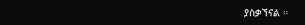ያስቃኘናል ።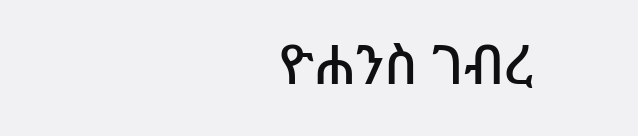ዮሐንስ ገብረ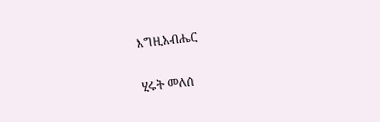እግዚአብሔር

ሂሩት መለሰ